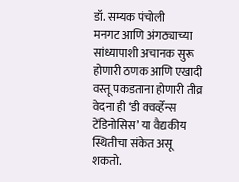डॉ. सम्यक पंचोली
मनगट आणि अंगठ्याच्या सांध्यापाशी अचानक सुरू होणारी ठणक आणि एखादी वस्तू पकडताना होणारी तीव्र वेदना ही ‘डी क्वर्व्हेन्स टेंडिनोसिस’ या वैद्यकीय स्थितीचा संकेत असू शकतो.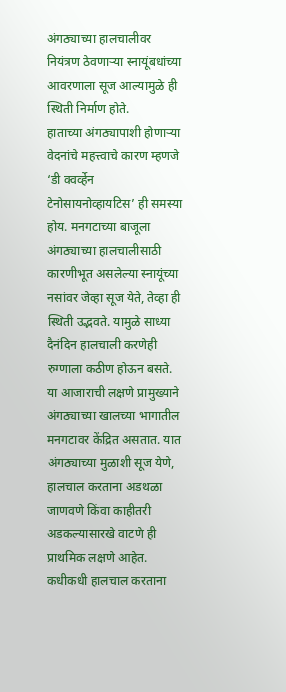अंगठ्याच्या हालचालीवर नियंत्रण ठेवणाऱ्या स्नायूंबधांच्या आवरणाला सूज आल्यामुळे ही स्थिती निर्माण होते.
हाताच्या अंगठ्यापाशी होणाऱ्या वेदनांचे महत्त्वाचे कारण म्हणजे ‘डी क्वर्व्हेन टेनोसायनोव्हायटिस’ ही समस्या होय. मनगटाच्या बाजूला अंगठ्याच्या हालचालीसाठी कारणीभूत असलेल्या स्नायूंच्या नसांवर जेव्हा सूज येते, तेव्हा ही स्थिती उद्भवते. यामुळे साध्या दैनंदिन हालचाली करणेही रुग्णाला कठीण होऊन बसते.
या आजाराची लक्षणे प्रामुख्याने अंगठ्याच्या खालच्या भागातील मनगटावर केंद्रित असतात. यात अंगठ्याच्या मुळाशी सूज येणे, हालचाल करताना अडथळा जाणवणे किंवा काहीतरी अडकल्यासारखे वाटणे ही प्राथमिक लक्षणे आहेत. कधीकधी हालचाल करताना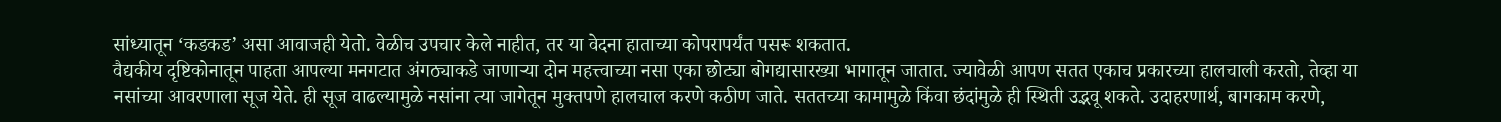सांध्यातून ‘कडकड’ असा आवाजही येतो. वेळीच उपचार केले नाहीत, तर या वेदना हाताच्या कोपरापर्यंत पसरू शकतात.
वैद्यकीय दृष्टिकोनातून पाहता आपल्या मनगटात अंगठ्याकडे जाणाऱ्या दोन महत्त्वाच्या नसा एका छोट्या बोगद्यासारख्या भागातून जातात. ज्यावेळी आपण सतत एकाच प्रकारच्या हालचाली करतो, तेव्हा या नसांच्या आवरणाला सूज येते. ही सूज वाढल्यामुळे नसांना त्या जागेतून मुक्तपणे हालचाल करणे कठीण जाते. सततच्या कामामुळे किंवा छंदांमुळे ही स्थिती उद्भवू शकते. उदाहरणार्थ, बागकाम करणे,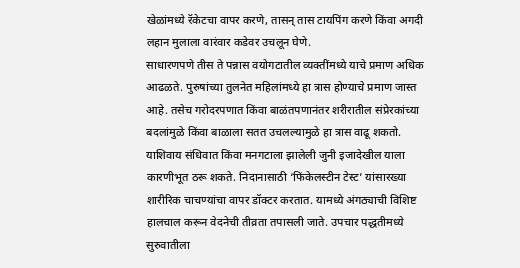खेळांमध्ये रॅकेटचा वापर करणे, तासन् तास टायपिंग करणे किंवा अगदी लहान मुलाला वारंवार कडेवर उचलून घेणे.
साधारणपणे तीस ते पन्नास वयोगटातील व्यक्तींमध्ये याचे प्रमाण अधिक आढळते. पुरुषांच्या तुलनेत महिलांमध्ये हा त्रास होण्याचे प्रमाण जास्त आहे. तसेच गरोदरपणात किंवा बाळंतपणानंतर शरीरातील संप्रेरकांच्या बदलांमुळे किंवा बाळाला सतत उचलल्यामुळे हा त्रास वाढू शकतो. याशिवाय संधिवात किंवा मनगटाला झालेली जुनी इजादेखील याला कारणीभूत ठरू शकते. निदानासाठी ‘फिंकेलस्टीन टेस्ट’ यांसारख्या शारीरिक चाचण्यांचा वापर डॉक्टर करतात. यामध्ये अंगठ्याची विशिष्ट हालचाल करून वेदनेची तीव्रता तपासली जाते. उपचार पद्धतीमध्ये सुरुवातीला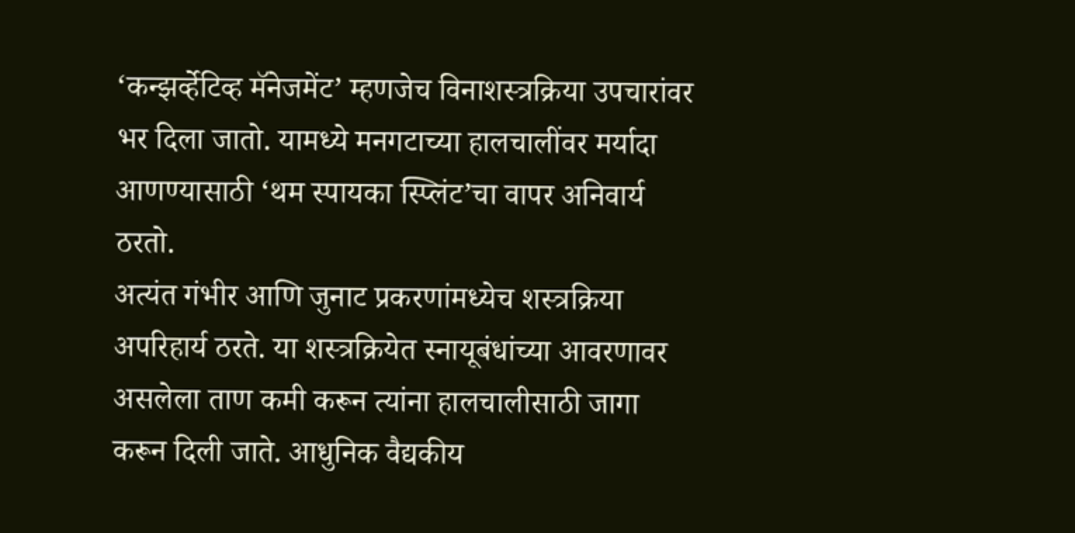‘कन्झर्व्हेटिव्ह मॅनेजमेंट’ म्हणजेच विनाशस्त्रक्रिया उपचारांवर भर दिला जातो. यामध्ये मनगटाच्या हालचालींवर मर्यादा आणण्यासाठी ‘थम स्पायका स्प्लिंट’चा वापर अनिवार्य ठरतो.
अत्यंत गंभीर आणि जुनाट प्रकरणांमध्येच शस्त्रक्रिया अपरिहार्य ठरते. या शस्त्रक्रियेत स्नायूबंधांच्या आवरणावर असलेला ताण कमी करून त्यांना हालचालीसाठी जागा करून दिली जाते. आधुनिक वैद्यकीय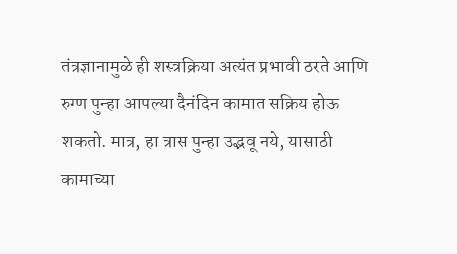तंत्रज्ञानामुळे ही शस्त्रक्रिया अत्यंत प्रभावी ठरते आणि रुग्ण पुन्हा आपल्या दैनंदिन कामात सक्रिय होऊ शकतो. मात्र, हा त्रास पुन्हा उद्भवू नये, यासाठी कामाच्या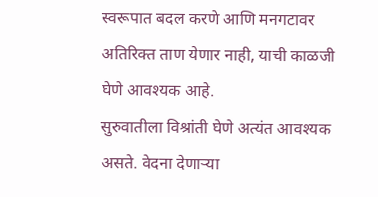स्वरूपात बदल करणे आणि मनगटावर अतिरिक्त ताण येणार नाही, याची काळजी घेणे आवश्यक आहे.
सुरुवातीला विश्रांती घेणे अत्यंत आवश्यक असते. वेदना देणाऱ्या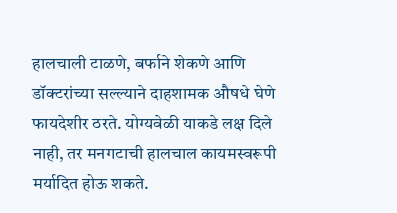हालचाली टाळणे, बर्फाने शेकणे आणि डॉक्टरांच्या सल्ल्याने दाहशामक औषधे घेणे फायदेशीर ठरते. योग्यवेळी याकडे लक्ष दिले नाही, तर मनगटाची हालचाल कायमस्वरूपी मर्यादित होऊ शकते.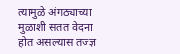त्यामुळे अंगठ्याच्या मुळाशी सतत वेदना होत असल्यास तज्ज्ञ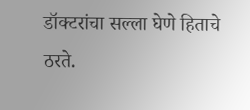डॉक्टरांचा सल्ला घेणे हिताचे ठरते.